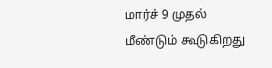மார்ச் 9 முதல் மீண்டும் கூடுகிறது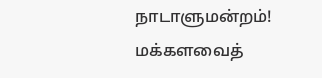நாடாளுமன்றம்! மக்களவைத்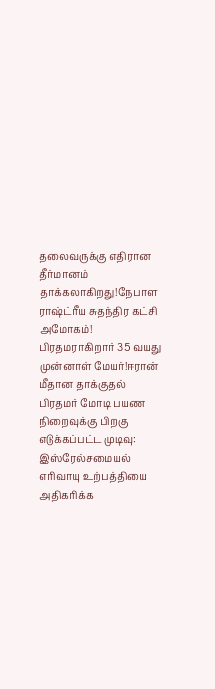தலைவருக்கு எதிரான தீர்மானம் தாக்கலாகிறது!நேபாள ராஷ்ட்ரீய சுதந்திர கட்சி அமோகம்! பிரதமராகிறார் 35 வயது முன்னாள் மேயர்!ஈரான் மீதான தாக்குதல் பிரதமர் மோடி பயண நிறைவுக்கு பிறகு எடுக்கப்பட்ட முடிவு: இஸ்ரேல்சமையல் எரிவாயு உற்பத்தியை அதிகரிக்க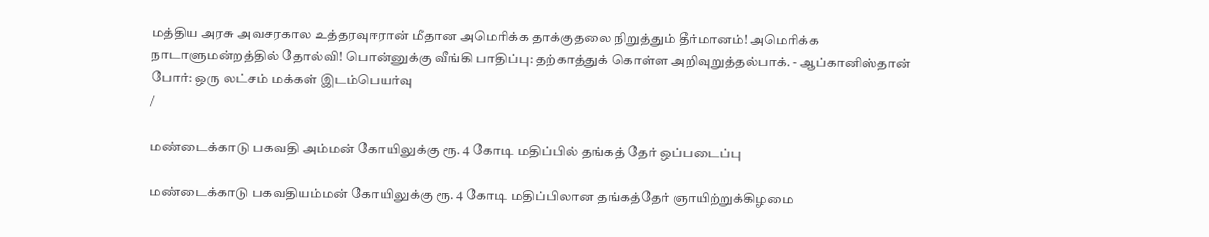மத்திய அரசு அவசரகால உத்தரவுஈரான் மீதான அமெரிக்க தாக்குதலை நிறுத்தும் தீர்மானம்! அமெரிக்க நாடாளுமன்றத்தில் தோல்வி! பொன்னுக்கு வீங்கி பாதிப்பு: தற்காத்துக் கொள்ள அறிவுறுத்தல்பாக். - ஆப்கானிஸ்தான் போர்: ஒரு லட்சம் மக்கள் இடம்பெயர்வு
/

மண்டைக்காடு பகவதி அம்மன் கோயிலுக்கு ரூ. 4 கோடி மதிப்பில் தங்கத் தேர் ஒப்படைப்பு

மண்டைக்காடு பகவதியம்மன் கோயிலுக்கு ரூ. 4 கோடி மதிப்பிலான தங்கத்தேர் ஞாயிற்றுக்கிழமை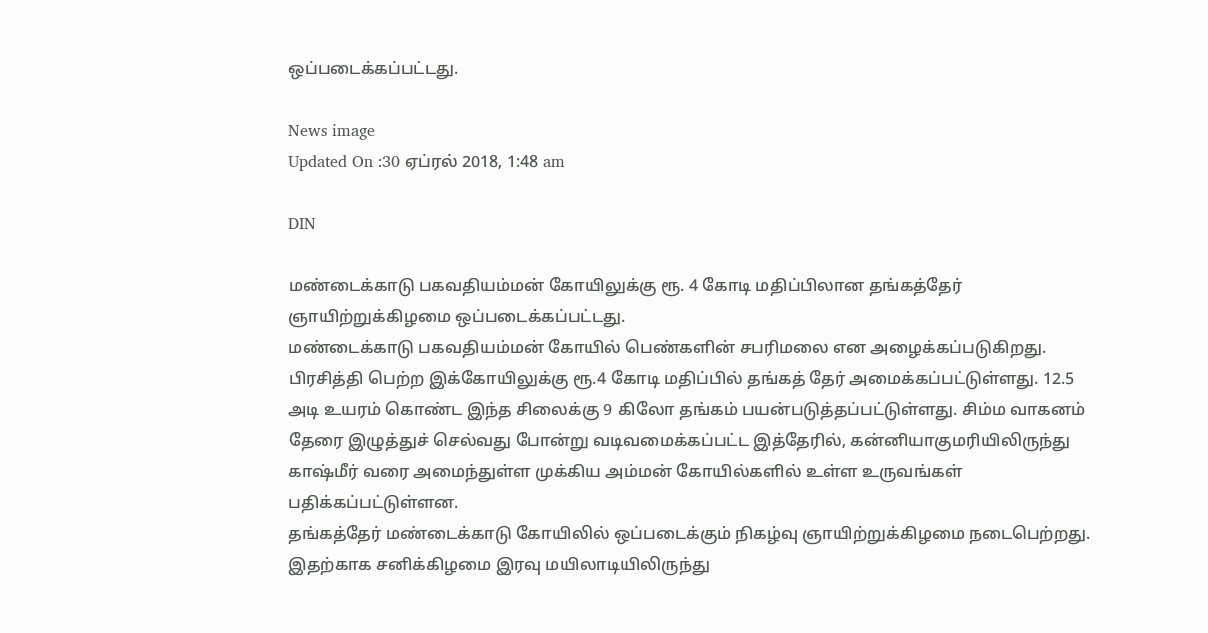ஒப்படைக்கப்பட்டது.

News image
Updated On :30 ஏப்ரல் 2018, 1:48 am

DIN

மண்டைக்காடு பகவதியம்மன் கோயிலுக்கு ரூ. 4 கோடி மதிப்பிலான தங்கத்தேர் ஞாயிற்றுக்கிழமை ஒப்படைக்கப்பட்டது.
மண்டைக்காடு பகவதியம்மன் கோயில் பெண்களின் சபரிமலை என அழைக்கப்படுகிறது. பிரசித்தி பெற்ற இக்கோயிலுக்கு ரூ.4 கோடி மதிப்பில் தங்கத் தேர் அமைக்கப்பட்டுள்ளது. 12.5 அடி உயரம் கொண்ட இந்த சிலைக்கு 9 கிலோ தங்கம் பயன்படுத்தப்பட்டுள்ளது. சிம்ம வாகனம் தேரை இழுத்துச் செல்வது போன்று வடிவமைக்கப்பட்ட இத்தேரில், கன்னியாகுமரியிலிருந்து காஷ்மீர் வரை அமைந்துள்ள முக்கிய அம்மன் கோயில்களில் உள்ள உருவங்கள் பதிக்கப்பட்டுள்ளன.
தங்கத்தேர் மண்டைக்காடு கோயிலில் ஒப்படைக்கும் நிகழ்வு ஞாயிற்றுக்கிழமை நடைபெற்றது. இதற்காக சனிக்கிழமை இரவு மயிலாடியிலிருந்து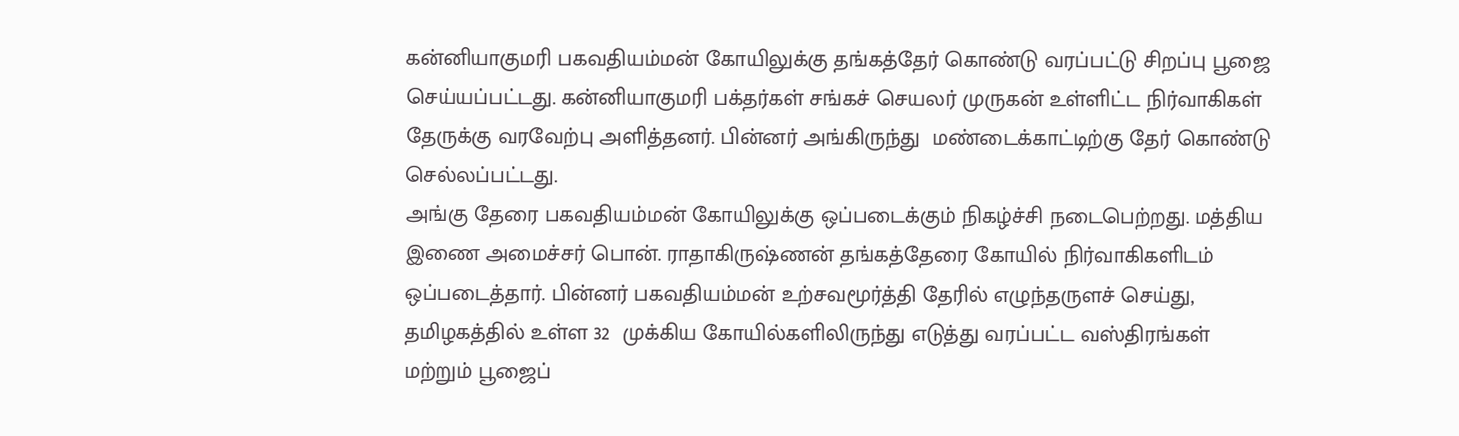கன்னியாகுமரி பகவதியம்மன் கோயிலுக்கு தங்கத்தேர் கொண்டு வரப்பட்டு சிறப்பு பூஜை செய்யப்பட்டது. கன்னியாகுமரி பக்தர்கள் சங்கச் செயலர் முருகன் உள்ளிட்ட நிர்வாகிகள் தேருக்கு வரவேற்பு அளித்தனர். பின்னர் அங்கிருந்து  மண்டைக்காட்டிற்கு தேர் கொண்டு செல்லப்பட்டது.
அங்கு தேரை பகவதியம்மன் கோயிலுக்கு ஒப்படைக்கும் நிகழ்ச்சி நடைபெற்றது. மத்திய இணை அமைச்சர் பொன். ராதாகிருஷ்ணன் தங்கத்தேரை கோயில் நிர்வாகிகளிடம் ஒப்படைத்தார். பின்னர் பகவதியம்மன் உற்சவமூர்த்தி தேரில் எழுந்தருளச் செய்து, தமிழகத்தில் உள்ள 32  முக்கிய கோயில்களிலிருந்து எடுத்து வரப்பட்ட வஸ்திரங்கள் மற்றும் பூஜைப்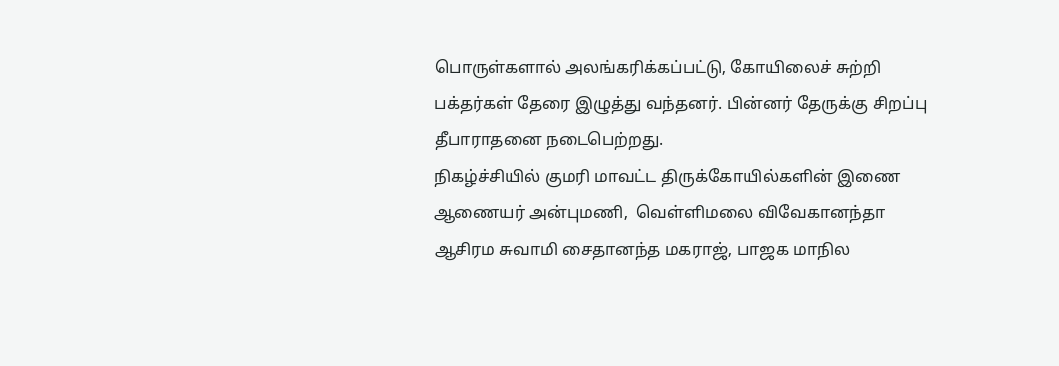பொருள்களால் அலங்கரிக்கப்பட்டு, கோயிலைச் சுற்றி பக்தர்கள் தேரை இழுத்து வந்தனர். பின்னர் தேருக்கு சிறப்பு தீபாராதனை நடைபெற்றது.
நிகழ்ச்சியில் குமரி மாவட்ட திருக்கோயில்களின் இணை ஆணையர் அன்புமணி,  வெள்ளிமலை விவேகானந்தா ஆசிரம சுவாமி சைதானந்த மகராஜ், பாஜக மாநில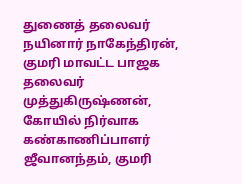துணைத் தலைவர் நயினார் நாகேந்திரன், குமரி மாவட்ட பாஜக தலைவர் முத்துகிருஷ்ணன், கோயில் நிர்வாக கண்காணிப்பாளர் ஜீவானந்தம், குமரி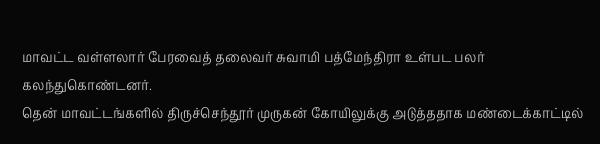மாவட்ட வள்ளலார் பேரவைத் தலைவர் சுவாமி பத்மேந்திரா உள்பட பலர் கலந்துகொண்டனர்.
தென் மாவட்டங்களில் திருச்செந்தூர் முருகன் கோயிலுக்கு அடுத்ததாக மண்டைக்காட்டில்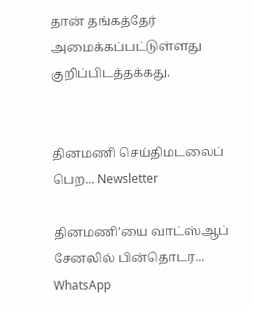தான் தங்கத்தேர் அமைக்கப்பட்டுள்ளது குறிப்பிடத்தக்கது.


தினமணி செய்திமடலைப் பெற... Newsletter

தினமணி'யை வாட்ஸ்ஆப் சேனலில் பின்தொடர... WhatsApp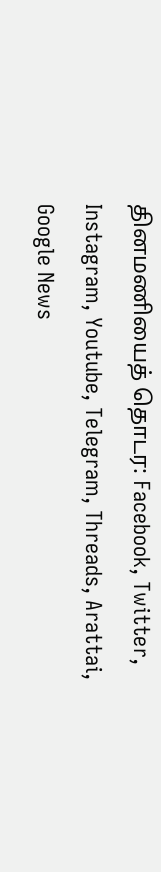தினமணியைத் தொடர: Facebook, Twitter, Instagram, Youtube, Telegram, Threads, Arattai, Google News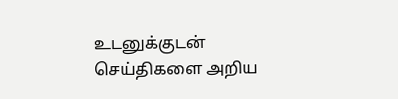உடனுக்குடன் செய்திகளை அறிய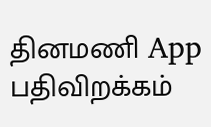தினமணி App பதிவிறக்கம்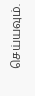செய்யவும்.